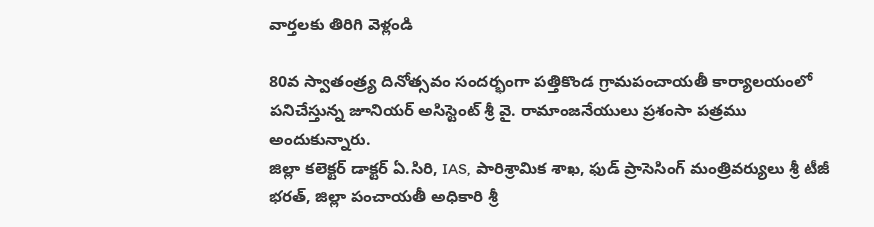వార్తలకు తిరిగి వెళ్లండి

80వ స్వాతంత్ర్య దినోత్సవం సందర్భంగా పత్తికొండ గ్రామపంచాయతీ కార్యాలయంలో పనిచేస్తున్న జూనియర్ అసిస్టెంట్ శ్రీ వై. రామాంజనేయులు ప్రశంసా పత్రము అందుకున్నారు.
జిల్లా కలెక్టర్ డాక్టర్ ఏ.సిరి, IAS, పారిశ్రామిక శాఖ, ఫుడ్ ప్రాసెసింగ్ మంత్రివర్యులు శ్రీ టీజీ భరత్, జిల్లా పంచాయతీ అధికారి శ్రీ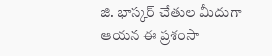జి. భాస్కర్ చేతుల మీదుగా ఆయన ఈ ప్రశంసా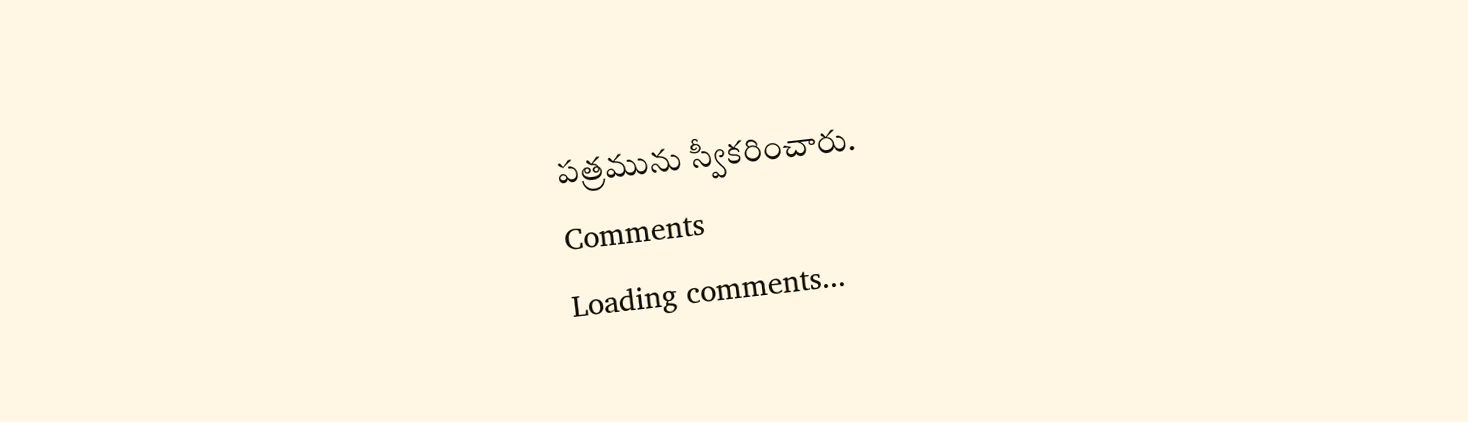పత్రమును స్వీకరించారు.
Comments
Loading comments...